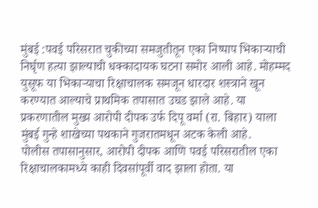मुंबई :पवई परिसरात चुकीच्या समजुतीतून एका निष्पाप भिकाऱ्याची निर्घृण हत्या झाल्याची धक्कादायक घटना समोर आली आहे. मोहम्मद युसूफ या भिकाऱ्याचा रिक्षाचालक समजून धारदार शस्त्राने खून करण्यात आल्याचे प्राथमिक तपासात उघड झाले आहे. या प्रकरणातील मुख्य आरोपी दीपक उर्फ दिपू वर्मा (रा. बिहार) याला मुंबई गुन्हे शाखेच्या पथकाने गुजरातमधून अटक केली आहे.
पोलीस तपासानुसार, आरोपी दीपक आणि पवई परिसरातील एका रिक्षाचालकामध्ये काही दिवसांपूर्वी वाद झाला होता. या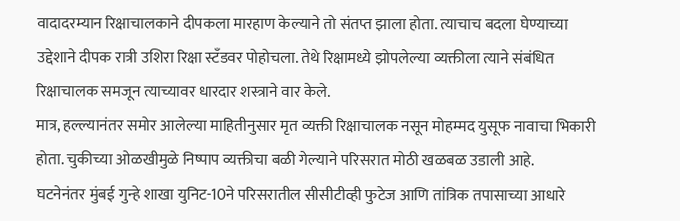वादादरम्यान रिक्षाचालकाने दीपकला मारहाण केल्याने तो संतप्त झाला होता. त्याचाच बदला घेण्याच्या उद्देशाने दीपक रात्री उशिरा रिक्षा स्टँडवर पोहोचला. तेथे रिक्षामध्ये झोपलेल्या व्यक्तीला त्याने संबंधित रिक्षाचालक समजून त्याच्यावर धारदार शस्त्राने वार केले.
मात्र, हल्ल्यानंतर समोर आलेल्या माहितीनुसार मृत व्यक्ती रिक्षाचालक नसून मोहम्मद युसूफ नावाचा भिकारी होता. चुकीच्या ओळखीमुळे निष्पाप व्यक्तीचा बळी गेल्याने परिसरात मोठी खळबळ उडाली आहे.
घटनेनंतर मुंबई गुन्हे शाखा युनिट-10ने परिसरातील सीसीटीव्ही फुटेज आणि तांत्रिक तपासाच्या आधारे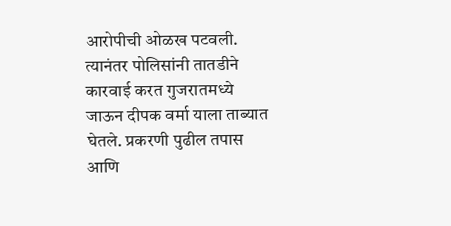आरोपीची ओळख पटवली. त्यानंतर पोलिसांनी तातडीने कारवाई करत गुजरातमध्ये जाऊन दीपक वर्मा याला ताब्यात घेतले. प्रकरणी पुढील तपास आणि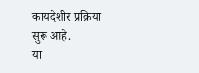कायदेशीर प्रक्रिया सुरू आहे.
या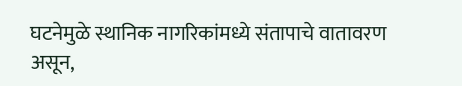घटनेमुळे स्थानिक नागरिकांमध्ये संतापाचे वातावरण असून,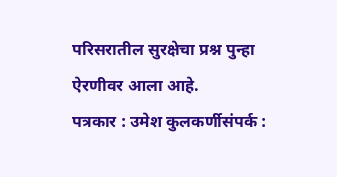परिसरातील सुरक्षेचा प्रश्न पुन्हा ऐरणीवर आला आहे.
पत्रकार : उमेश कुलकर्णीसंपर्क :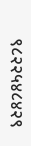९८२२५४८४२९